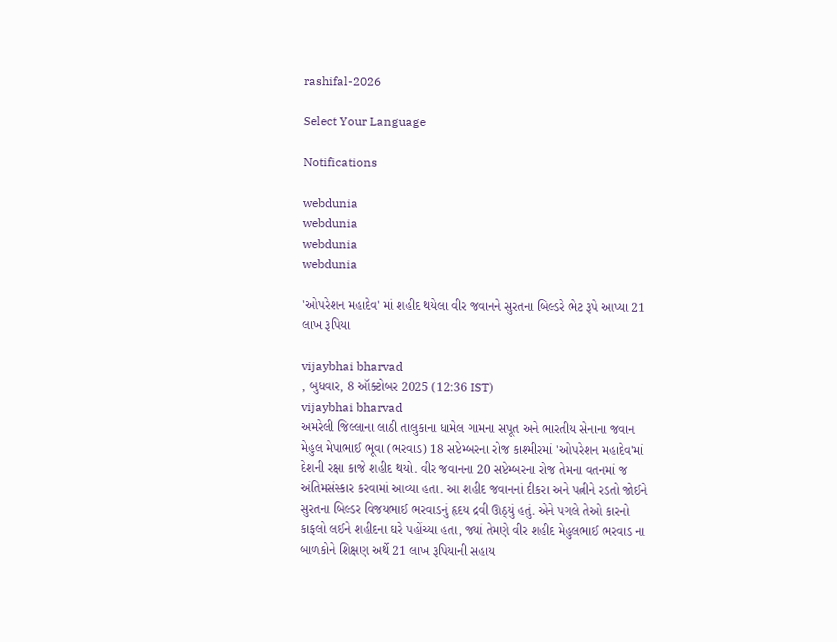rashifal-2026

Select Your Language

Notifications

webdunia
webdunia
webdunia
webdunia

'ઓપરેશન મહાદેવ' માં શહીદ થયેલા વીર જવાનને સુરતના બિલ્ડરે ભેટ રૂપે આપ્યા 21 લાખ રૂપિયા

vijaybhai bharvad
, બુધવાર, 8 ઑક્ટોબર 2025 (12:36 IST)
vijaybhai bharvad
અમરેલી જિલ્લાના લાઠી તાલુકાના ધામેલ ગામના સપૂત અને ભારતીય સેનાના જવાન મેહુલ મેપાભાઈ ભૂવા (ભરવાડ) 18 સપ્ટેમ્બરના રોજ કાશ્મીરમાં 'ઓપરેશન મહાદેવ'માં દેશની રક્ષા કાજે શહીદ થયો. વીર જવાનના 20 સપ્ટેમ્બરના રોજ તેમના વતનમાં જ અંતિમસંસ્કાર કરવામાં આવ્યા હતા. આ શહીદ જવાનનાં દીકરા અને પત્નીને રડતો જોઈને સુરતના બિલ્ડર વિજયભાઈ ભરવાડનું હૃદય દ્રવી ઊઠ્યું હતું. એને પગલે તેઓ કારનો કાફલો લઈને શહીદના ઘરે પહોંચ્યા હતા, જ્યાં તેમણે વીર શહીદ મેહુલભાઈ ભરવાડ ના બાળકોને શિક્ષણ અર્થે 21 લાખ રૂપિયાની સહાય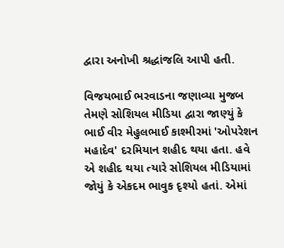દ્વારા અનોખી શ્રદ્ધાંજલિ આપી હતી.

વિજયભાઈ ભરવાડના જણાવ્યા મુજબ તેમણે સોશિયલ મીડિયા દ્વારા જાણ્યું કે ભાઈ વીર મેહુલભાઈ કાશ્મીરમાં 'ઓપરેશન મહાદેવ' દરમિયાન શહીદ થયા હતા. હવે એ શહીદ થયા ત્યારે સોશિયલ મીડિયામાં જોયું કે એકદમ ભાવુક દૃશ્યો હતાં. એમાં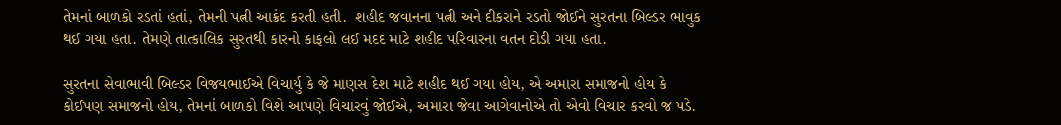તેમનાં બાળકો રડતાં હતાં, તેમની પત્ની આક્રંદ કરતી હતી.  શહીદ જવાનના પત્ની અને દીકરાને રડતો જોઈને સુરતના બિલ્ડર ભાવુક થઈ ગયા હતા. તેમણે તાત્કાલિક સુરતથી કારનો કાફલો લઈ મદદ માટે શહીદ પરિવારના વતન દોડી ગયા હતા.

સુરતના સેવાભાવી બિલ્ડર વિજયભાઈએ વિચાર્યુ કે જે માણસ દેશ માટે શહીદ થઈ ગયા હોય, એ અમારા સમાજનો હોય કે કોઈપણ સમાજનો હોય, તેમનાં બાળકો વિશે આપણે વિચારવું જોઈએ, અમારા જેવા આગેવાનોએ તો એવો વિચાર કરવો જ પડે.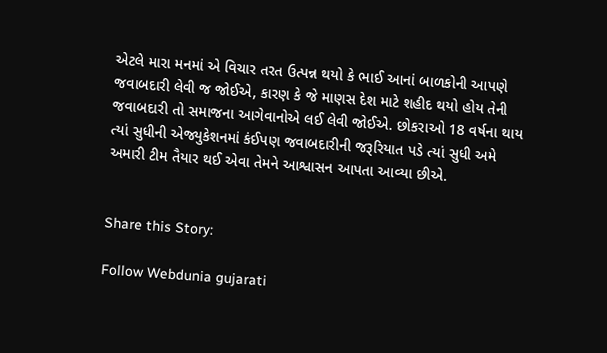એટલે મારા મનમાં એ વિચાર તરત ઉત્પન્ન થયો કે ભાઈ આનાં બાળકોની આપણે જવાબદારી લેવી જ જોઈએ, કારણ કે જે માણસ દેશ માટે શહીદ થયો હોય તેની જવાબદારી તો સમાજના આગેવાનોએ લઈ લેવી જોઈએ. છોકરાઓ 18 વર્ષના થાય ત્યાં સુધીની એજ્યુકેશનમાં કંઈપણ જવાબદારીની જરૂરિયાત પડે ત્યાં સુધી અમે અમારી ટીમ તૈયાર થઈ એવા તેમને આશ્વાસન આપતા આવ્યા છીએ.


Share this Story:

Follow Webdunia gujarati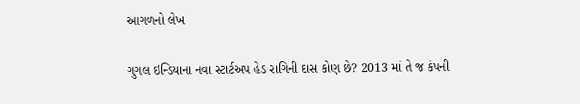આગળનો લેખ

ગુગલ ઇન્ડિયાના નવા સ્ટાર્ટઅપ હેડ રાગિની દાસ કોણ છે? 2013 માં તે જ કંપની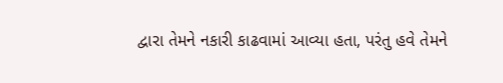દ્વારા તેમને નકારી કાઢવામાં આવ્યા હતા, પરંતુ હવે તેમને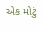એક મોટું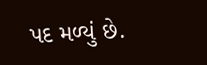પદ મળ્યું છે.